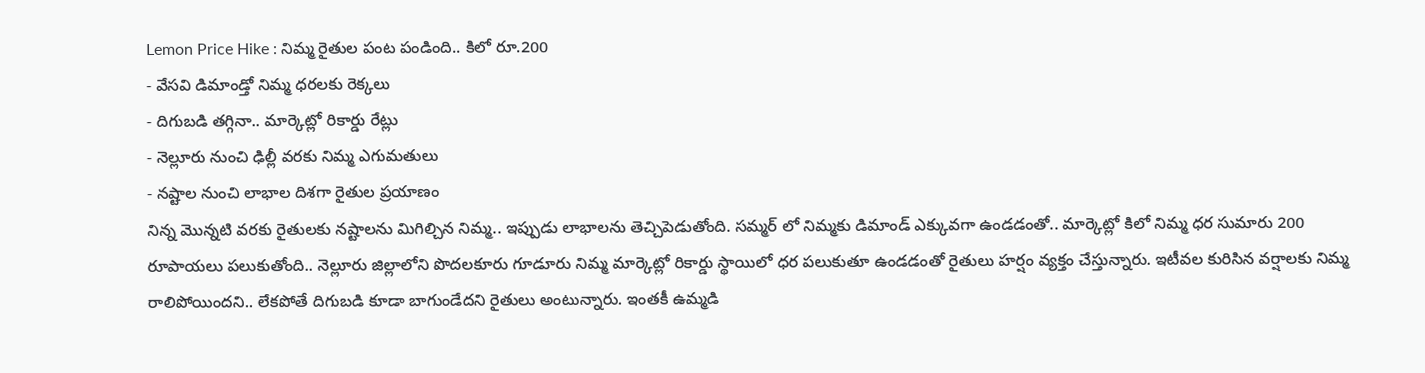Lemon Price Hike : నిమ్మ రైతుల పంట పండింది.. కిలో రూ.200
- వేసవి డిమాండ్తో నిమ్మ ధరలకు రెక్కలు
- దిగుబడి తగ్గినా.. మార్కెట్లో రికార్డు రేట్లు
- నెల్లూరు నుంచి ఢిల్లీ వరకు నిమ్మ ఎగుమతులు
- నష్టాల నుంచి లాభాల దిశగా రైతుల ప్రయాణం
నిన్న మొన్నటి వరకు రైతులకు నష్టాలను మిగిల్చిన నిమ్మ.. ఇప్పుడు లాభాలను తెచ్చిపెడుతోంది. సమ్మర్ లో నిమ్మకు డిమాండ్ ఎక్కువగా ఉండడంతో.. మార్కెట్లో కిలో నిమ్మ ధర సుమారు 200 రూపాయలు పలుకుతోంది.. నెల్లూరు జిల్లాలోని పొదలకూరు గూడూరు నిమ్మ మార్కెట్లో రికార్డు స్థాయిలో ధర పలుకుతూ ఉండడంతో రైతులు హర్షం వ్యక్తం చేస్తున్నారు. ఇటీవల కురిసిన వర్షాలకు నిమ్మ రాలిపోయిందని.. లేకపోతే దిగుబడి కూడా బాగుండేదని రైతులు అంటున్నారు. ఇంతకీ ఉమ్మడి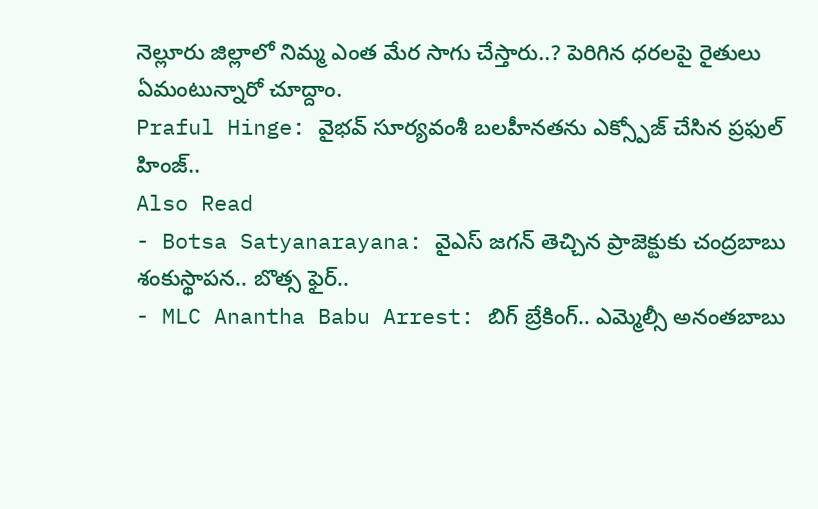నెల్లూరు జిల్లాలో నిమ్మ ఎంత మేర సాగు చేస్తారు..? పెరిగిన ధరలపై రైతులు ఏమంటున్నారో చూద్దాం.
Praful Hinge: వైభవ్ సూర్యవంశీ బలహీనతను ఎక్స్పోజ్ చేసిన ప్రఫుల్ హింజ్..
Also Read
- Botsa Satyanarayana: వైఎస్ జగన్ తెచ్చిన ప్రాజెక్టుకు చంద్రబాబు శంకుస్థాపన.. బొత్స ఫైర్..
- MLC Anantha Babu Arrest: బిగ్ బ్రేకింగ్.. ఎమ్మెల్సీ అనంతబాబు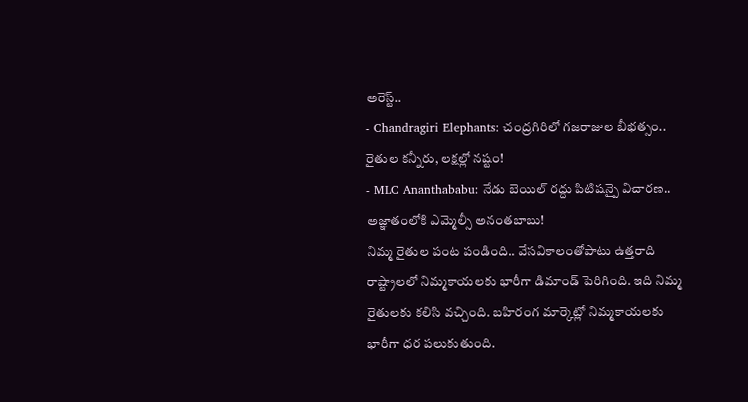అరెస్ట్..
- Chandragiri Elephants: చంద్రగిరిలో గజరాజుల బీభత్సం.. రైతుల కన్నీరు, లక్షల్లో నష్టం!
- MLC Ananthababu: నేడు బెయిల్ రద్దు పిటిషన్పై విచారణ.. అజ్ఞాతంలోకి ఎమ్మెల్సీ అనంతబాబు!
నిమ్మ రైతుల పంట పండింది.. వేసవికాలంతోపాటు ఉత్తరాది రాష్ట్రాలలో నిమ్మకాయలకు భారీగా డిమాండ్ పెరిగింది. ఇది నిమ్మ రైతులకు కలిసి వచ్చింది. బహిరంగ మార్కెట్లో నిమ్మకాయలకు భారీగా ధర పలుకుతుంది.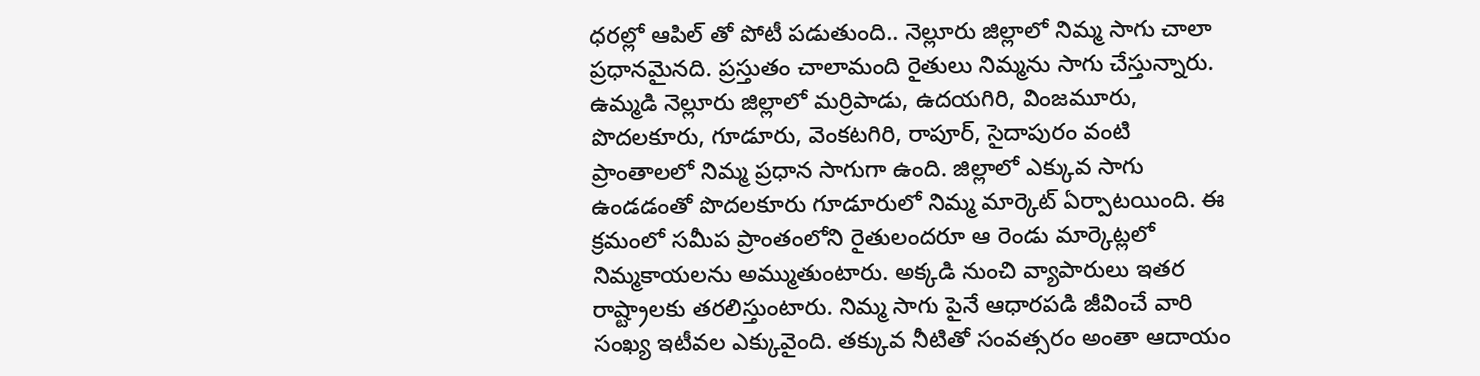ధరల్లో ఆపిల్ తో పోటీ పడుతుంది.. నెల్లూరు జిల్లాలో నిమ్మ సాగు చాలా ప్రధానమైనది. ప్రస్తుతం చాలామంది రైతులు నిమ్మను సాగు చేస్తున్నారు. ఉమ్మడి నెల్లూరు జిల్లాలో మర్రిపాడు, ఉదయగిరి, వింజమూరు, పొదలకూరు, గూడూరు, వెంకటగిరి, రాపూర్, సైదాపురం వంటి ప్రాంతాలలో నిమ్మ ప్రధాన సాగుగా ఉంది. జిల్లాలో ఎక్కువ సాగు ఉండడంతో పొదలకూరు గూడూరులో నిమ్మ మార్కెట్ ఏర్పాటయింది. ఈ క్రమంలో సమీప ప్రాంతంలోని రైతులందరూ ఆ రెండు మార్కెట్లలో నిమ్మకాయలను అమ్ముతుంటారు. అక్కడి నుంచి వ్యాపారులు ఇతర రాష్ట్రాలకు తరలిస్తుంటారు. నిమ్మ సాగు పైనే ఆధారపడి జీవించే వారి సంఖ్య ఇటీవల ఎక్కువైంది. తక్కువ నీటితో సంవత్సరం అంతా ఆదాయం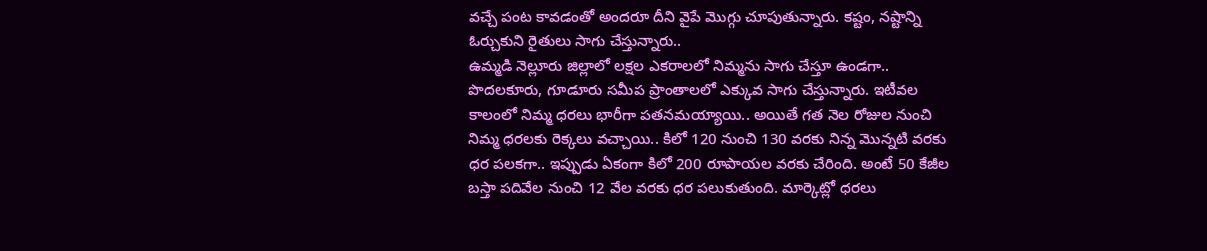వచ్చే పంట కావడంతో అందరూ దీని వైపే మొగ్గు చూపుతున్నారు. కష్టం, నష్టాన్ని ఓర్చుకుని రైతులు సాగు చేస్తున్నారు..
ఉమ్మడి నెల్లూరు జిల్లాలో లక్షల ఎకరాలలో నిమ్మను సాగు చేస్తూ ఉండగా.. పొదలకూరు, గూడూరు సమీప ప్రాంతాలలో ఎక్కువ సాగు చేస్తున్నారు. ఇటీవల కాలంలో నిమ్మ ధరలు భారీగా పతనమయ్యాయి.. అయితే గత నెల రోజుల నుంచి నిమ్మ ధరలకు రెక్కలు వచ్చాయి.. కిలో 120 నుంచి 130 వరకు నిన్న మొన్నటి వరకు ధర పలకగా.. ఇప్పుడు ఏకంగా కిలో 200 రూపాయల వరకు చేరింది. అంటే 50 కేజీల బస్తా పదివేల నుంచి 12 వేల వరకు ధర పలుకుతుంది. మార్కెట్లో ధరలు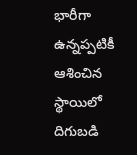భారీగా ఉన్నప్పటికీ ఆశించిన స్థాయిలో దిగుబడి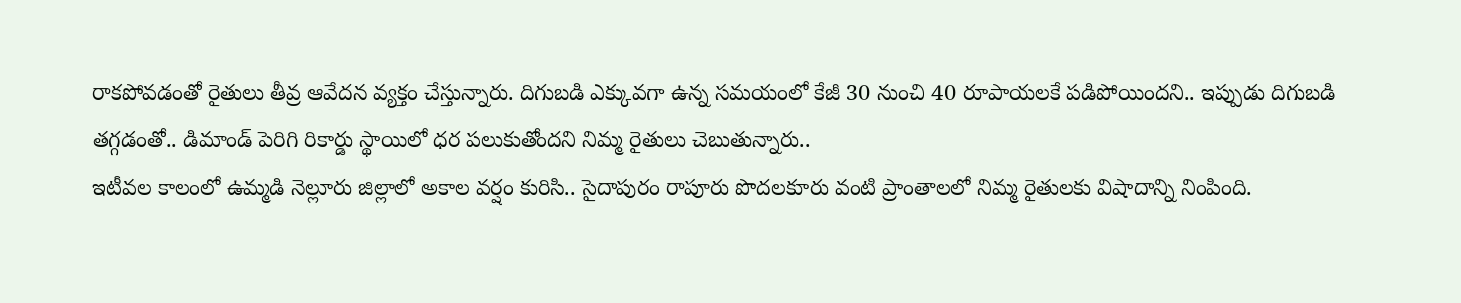రాకపోవడంతో రైతులు తీవ్ర ఆవేదన వ్యక్తం చేస్తున్నారు. దిగుబడి ఎక్కువగా ఉన్న సమయంలో కేజీ 30 నుంచి 40 రూపాయలకే పడిపోయిందని.. ఇప్పుడు దిగుబడి తగ్గడంతో.. డిమాండ్ పెరిగి రికార్డు స్థాయిలో ధర పలుకుతోందని నిమ్మ రైతులు చెబుతున్నారు..
ఇటీవల కాలంలో ఉమ్మడి నెల్లూరు జిల్లాలో అకాల వర్షం కురిసి.. సైదాపురం రాపూరు పొదలకూరు వంటి ప్రాంతాలలో నిమ్మ రైతులకు విషాదాన్ని నింపింది.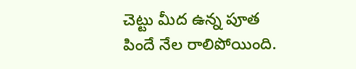చెట్టు మీద ఉన్న పూత పిందే నేల రాలిపోయింది.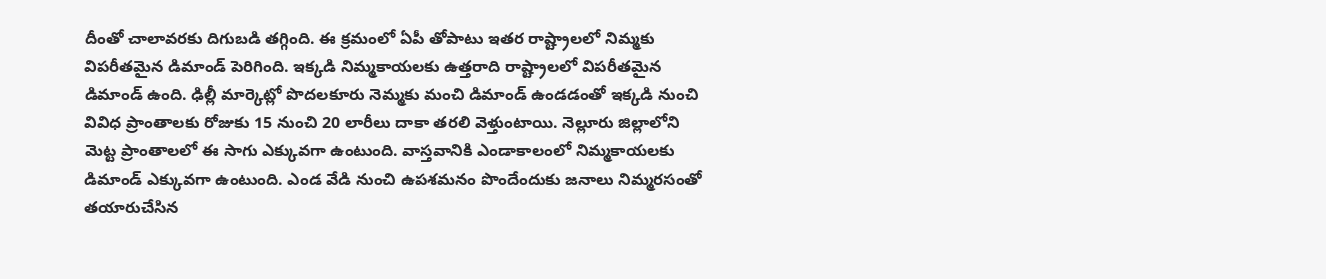దీంతో చాలావరకు దిగుబడి తగ్గింది. ఈ క్రమంలో ఏపీ తోపాటు ఇతర రాష్ట్రాలలో నిమ్మకు విపరీతమైన డిమాండ్ పెరిగింది. ఇక్కడి నిమ్మకాయలకు ఉత్తరాది రాష్ట్రాలలో విపరీతమైన డిమాండ్ ఉంది. ఢిల్లీ మార్కెట్లో పొదలకూరు నెమ్మకు మంచి డిమాండ్ ఉండడంతో ఇక్కడి నుంచి వివిధ ప్రాంతాలకు రోజుకు 15 నుంచి 20 లారీలు దాకా తరలి వెళ్తుంటాయి. నెల్లూరు జిల్లాలోని మెట్ట ప్రాంతాలలో ఈ సాగు ఎక్కువగా ఉంటుంది. వాస్తవానికి ఎండాకాలంలో నిమ్మకాయలకు డిమాండ్ ఎక్కువగా ఉంటుంది. ఎండ వేడి నుంచి ఉపశమనం పొందేందుకు జనాలు నిమ్మరసంతో తయారుచేసిన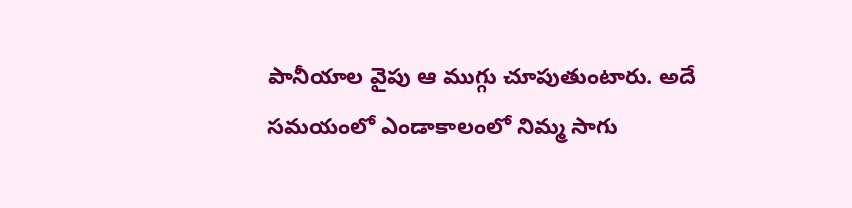పానీయాల వైపు ఆ ముగ్గు చూపుతుంటారు. అదే సమయంలో ఎండాకాలంలో నిమ్మ సాగు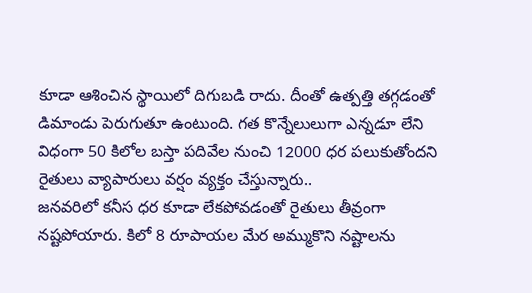కూడా ఆశించిన స్థాయిలో దిగుబడి రాదు. దీంతో ఉత్పత్తి తగ్గడంతో డిమాండు పెరుగుతూ ఉంటుంది. గత కొన్నేలులుగా ఎన్నడూ లేని విధంగా 50 కిలోల బస్తా పదివేల నుంచి 12000 ధర పలుకుతోందని రైతులు వ్యాపారులు వర్షం వ్యక్తం చేస్తున్నారు..
జనవరిలో కనీస ధర కూడా లేకపోవడంతో రైతులు తీవ్రంగా నష్టపోయారు. కిలో 8 రూపాయల మేర అమ్ముకొని నష్టాలను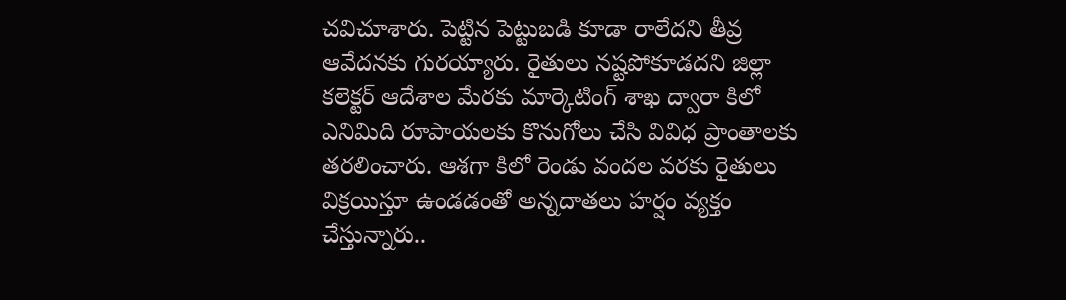చవిచూశారు. పెట్టిన పెట్టుబడి కూడా రాలేదని తీవ్ర ఆవేదనకు గురయ్యారు. రైతులు నష్టపోకూడదని జిల్లా కలెక్టర్ ఆదేశాల మేరకు మార్కెటింగ్ శాఖ ద్వారా కిలో ఎనిమిది రూపాయలకు కొనుగోలు చేసి వివిధ ప్రాంతాలకు తరలించారు. ఆశగా కిలో రెండు వందల వరకు రైతులు విక్రయిస్తూ ఉండడంతో అన్నదాతలు హర్షం వ్యక్తం చేస్తున్నారు..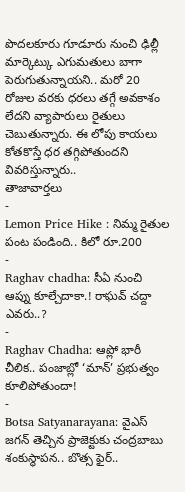పొదలకూరు గూడూరు నుంచి ఢిల్లీ మార్కెట్కు ఎగుమతులు బాగా పెరుగుతున్నాయని.. మరో 20 రోజుల వరకు ధరలు తగ్గే అవకాశం లేదని వ్యాపారులు రైతులు చెబుతున్నారు. ఈ లోపు కాయలు కోతకొస్తే ధర తగ్గిపోతుందని వివరిస్తున్నారు..
తాజావార్తలు
-
Lemon Price Hike : నిమ్మ రైతుల పంట పండింది.. కిలో రూ.200
-
Raghav chadha: సీఏ నుంచి ఆప్ను కూల్చేదాకా.! రాఘవ్ చద్దా ఎవరు..?
-
Raghav Chadha: ఆప్లో భారీ చీలిక.. పంజాబ్లో ‘మాన్’ ప్రభుత్వం కూలిపోతుందా!
-
Botsa Satyanarayana: వైఎస్ జగన్ తెచ్చిన ప్రాజెక్టుకు చంద్రబాబు శంకుస్థాపన.. బొత్స ఫైర్..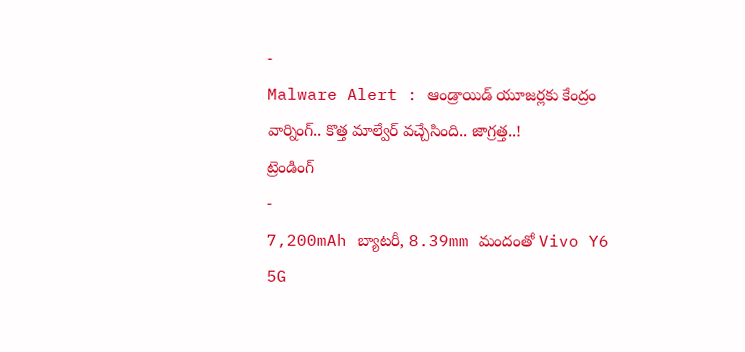-
Malware Alert : ఆండ్రాయిడ్ యూజర్లకు కేంద్రం వార్నింగ్.. కొత్త మాల్వేర్ వచ్చేసింది.. జాగ్రత్త..!
ట్రెండింగ్
-
7,200mAh బ్యాటరీ, 8.39mm మందంతో Vivo Y6 5G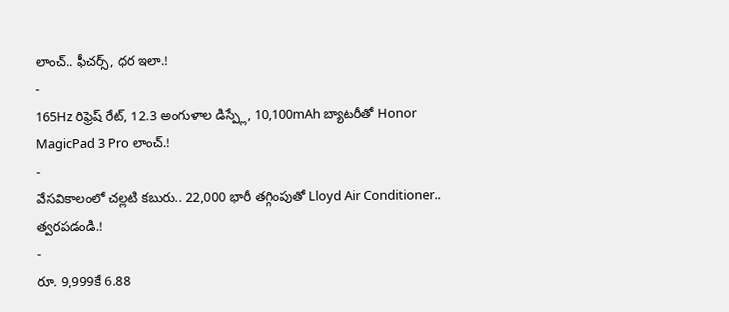లాంచ్.. ఫీచర్స్, ధర ఇలా.!
-
165Hz రిఫ్రెష్ రేట్, 12.3 అంగుళాల డిస్ప్లే, 10,100mAh బ్యాటరీతో Honor MagicPad 3 Pro లాంచ్.!
-
వేసవికాలంలో చల్లటి కబురు.. 22,000 భారీ తగ్గింపుతో Lloyd Air Conditioner.. త్వరపడండి.!
-
రూ. 9,999కే 6.88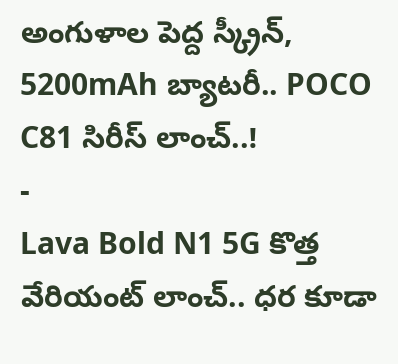అంగుళాల పెద్ద స్క్రీన్, 5200mAh బ్యాటరీ.. POCO C81 సిరీస్ లాంచ్..!
-
Lava Bold N1 5G కొత్త వేరియంట్ లాంచ్.. ధర కూడా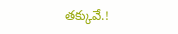తక్కువే.!